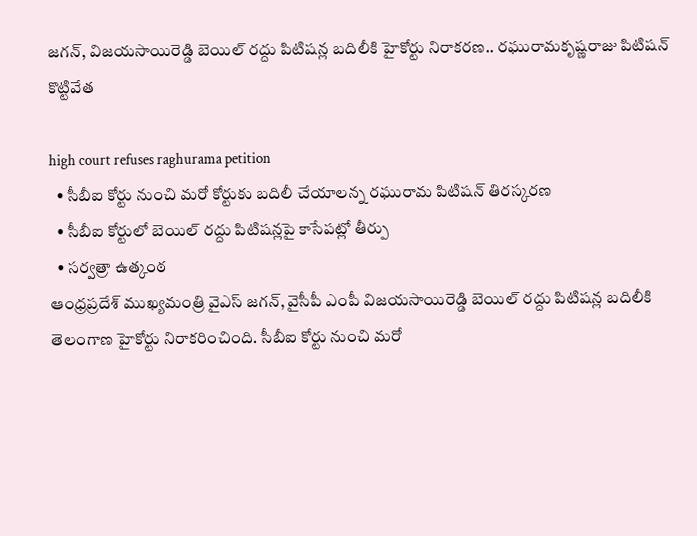జ‌గ‌న్, విజ‌య‌సాయిరెడ్డి బెయిల్ ర‌ద్దు పిటిష‌న్ల‌ బ‌దిలీకి హైకోర్టు నిరాక‌ర‌ణ‌.. రఘురామకృష్ణరాజు పిటిషన్ కొట్టివేత

high court refuses raghurama petition
  • సీబీఐ కోర్టు నుంచి మ‌రో కోర్టుకు బ‌దిలీ చేయాల‌న్న ర‌ఘురామ పిటిష‌న్ తిరస్కరణ
  • సీబీఐ కోర్టులో బెయిల్ ర‌ద్దు పిటిష‌న్ల‌పై కాసేప‌ట్లో తీర్పు
  • సర్వ‌త్రా ఉత్కంఠ‌
ఆంధ్ర‌ప్ర‌దేశ్ ముఖ్య‌మంత్రి వైఎస్‌ జ‌గ‌న్, వైసీపీ ఎంపీ విజ‌య‌సాయిరెడ్డి బెయిల్ ర‌ద్దు పిటిష‌న్ల‌ బ‌దిలీకి తెలంగాణ‌ హైకోర్టు నిరాక‌రించింది. సీబీఐ కోర్టు నుంచి మ‌రో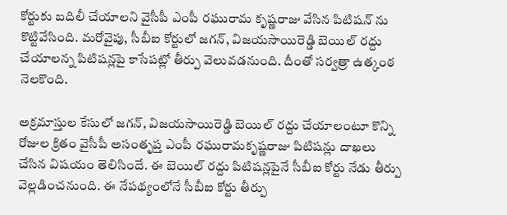కోర్టుకు బ‌దిలీ చేయాల‌ని వైసీపీ ఎంపీ ర‌ఘురామ కృష్ణ‌రాజు వేసిన‌ పిటిష‌న్ ను కొట్టివేసింది. మ‌రోవైపు, సీబీఐ కోర్టులో జ‌గ‌న్‌, విజ‌య‌సాయిరెడ్డి బెయిల్ ర‌ద్దు చేయాలన్న పిటిష‌న్ల‌పై కాసేప‌ట్లో తీర్పు వెలువ‌డ‌నుంది. దీంతో సర్వ‌త్రా ఉత్కంఠ నెల‌కొంది.

అక్రమాస్తుల కేసులో జ‌గ‌న్, విజ‌యసాయిరెడ్డి బెయిల్ రద్దు చేయాలంటూ కొన్ని రోజుల క్రితం వైసీపీ అసంతృప్త ఎంపీ రఘురామకృష్ణరాజు పిటిషన్లు దాఖ‌లు చేసిన విష‌యం తెలిసిందే. ఈ బెయిల్ రద్దు పిటిషన్లపైనే సీబీఐ కోర్టు నేడు తీర్పు వెల్లడించనుంది. ఈ నేప‌థ్యంలోనే సీబీఐ కోర్టు తీర్పు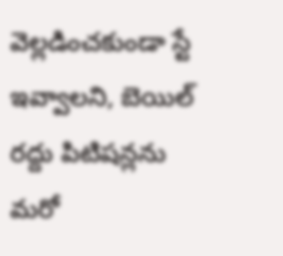వెల్లడించకుండా స్టే ఇవ్వాల‌ని, బెయిల్‌ రద్దు పిటిషన్లను మరో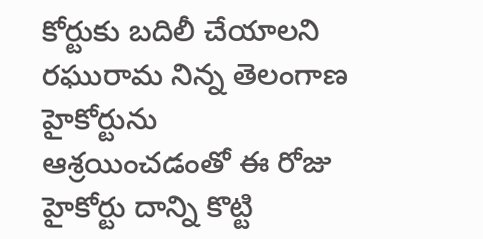కోర్టుకు బదిలీ చేయాలని రఘురామ నిన్న తెలంగాణ హైకోర్టును ఆశ్రయించడంతో ఈ రోజు హైకోర్టు దాన్ని కొట్టి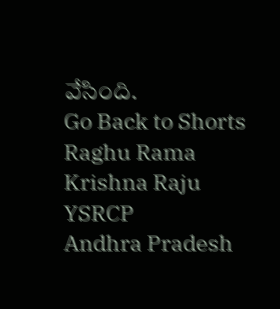వేసింది.
Go Back to Shorts
Raghu Rama Krishna Raju
YSRCP
Andhra Pradesh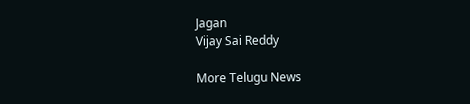Jagan
Vijay Sai Reddy

More Telugu News